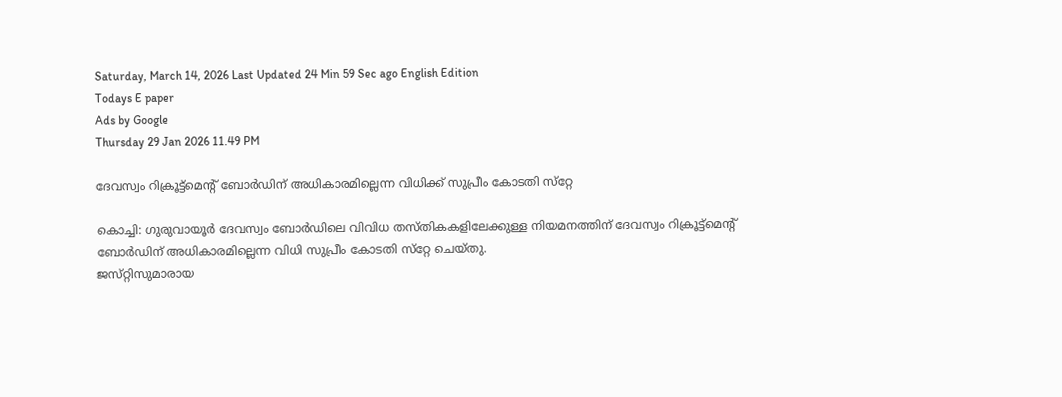Saturday, March 14, 2026 Last Updated 24 Min 59 Sec ago English Edition
Todays E paper
Ads by Google
Thursday 29 Jan 2026 11.49 PM

ദേവസ്വം റിക്രൂട്ട്‌മെന്റ്‌ ബോര്‍ഡിന്‌ അധികാരമില്ലെന്ന വിധിക്ക്‌ സുപ്രീം കോടതി സ്‌റ്റേ

കൊച്ചി: ഗുരുവായൂര്‍ ദേവസ്വം ബോര്‍ഡിലെ വിവിധ തസ്‌തികകളിലേക്കുള്ള നിയമനത്തിന്‌ ദേവസ്വം റിക്രൂട്ട്‌മെന്റ്‌ ബോര്‍ഡിന്‌ അധികാരമില്ലെന്ന വിധി സുപ്രീം കോടതി സ്‌റ്റേ ചെയ്‌തു.
ജസ്‌റ്റിസുമാരായ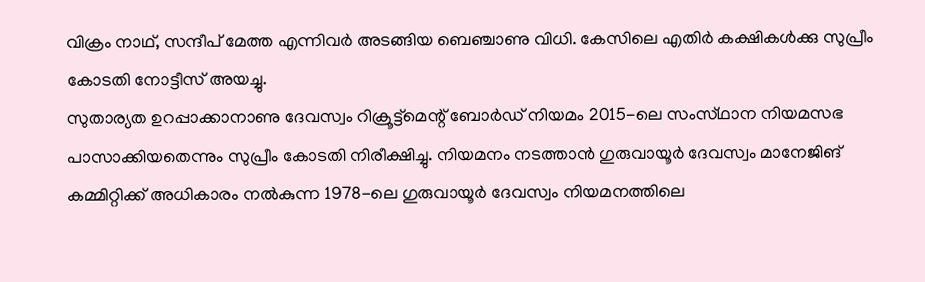വിക്രം നാഥ്‌, സന്ദീപ്‌ മേത്ത എന്നിവര്‍ അടങ്ങിയ ബെഞ്ചാണു വിധി. കേസിലെ എതിര്‍ കക്ഷികള്‍ക്കു സുപ്രീം കോടതി നോട്ടീസ്‌ അയച്ചു.
സുതാര്യത ഉറപ്പാക്കാനാണു ദേവസ്വം റിക്രൂട്ട്‌മെന്റ്‌ ബോര്‍ഡ്‌ നിയമം 2015-ലെ സംസ്‌ഥാന നിയമസഭ പാസാക്കിയതെന്നും സുപ്രീം കോടതി നിരീക്ഷിച്ചു. നിയമനം നടത്താന്‍ ഗുരുവായൂര്‍ ദേവസ്വം മാനേജിങ്‌ കമ്മിറ്റിക്ക്‌ അധികാരം നല്‍കുന്ന 1978-ലെ ഗുരുവായൂര്‍ ദേവസ്വം നിയമനത്തിലെ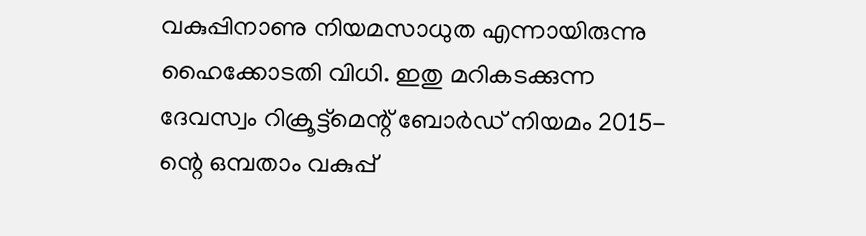വകുപ്പിനാണു നിയമസാധുത എന്നായിരുന്നു ഹൈക്കോടതി വിധി. ഇതു മറികടക്കുന്ന ദേവസ്വം റിക്രൂട്ട്‌മെന്റ്‌ ബോര്‍ഡ്‌ നിയമം 2015-ന്റെ ഒമ്പതാം വകുപ്പ്‌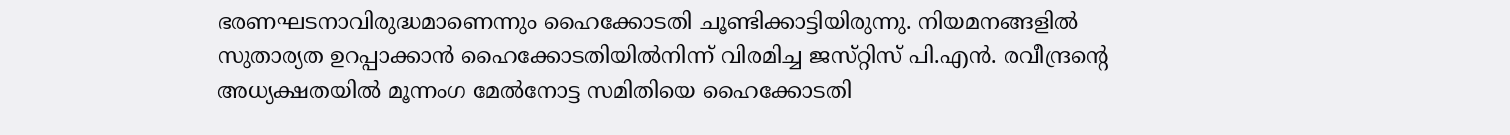ഭരണഘടനാവിരുദ്ധമാണെന്നും ഹൈക്കോടതി ചൂണ്ടിക്കാട്ടിയിരുന്നു. നിയമനങ്ങളില്‍ സുതാര്യത ഉറപ്പാക്കാന്‍ ഹൈക്കോടതിയില്‍നിന്ന്‌ വിരമിച്ച ജസ്‌റ്റിസ്‌ പി.എന്‍. രവീന്ദ്രന്റെ അധ്യക്ഷതയില്‍ മൂന്നംഗ മേല്‍നോട്ട സമിതിയെ ഹൈക്കോടതി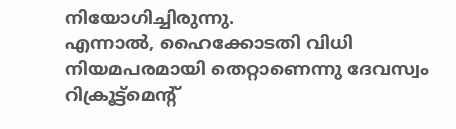നിയോഗിച്ചിരുന്നു.
എന്നാല്‍, ഹൈക്കോടതി വിധി നിയമപരമായി തെറ്റാണെന്നു ദേവസ്വം റിക്രൂട്ട്‌മെന്റ്‌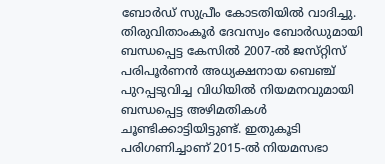ബോര്‍ഡ്‌ സുപ്രീം കോടതിയില്‍ വാദിച്ചു.
തിരുവിതാംകൂര്‍ ദേവസ്വം ബോര്‍ഡുമായി ബന്ധപ്പെട്ട കേസില്‍ 2007-ല്‍ ജസ്‌റ്റിസ്‌ പരിപൂര്‍ണന്‍ അധ്യക്ഷനായ ബെഞ്ച്‌ പുറപ്പടുവിച്ച വിധിയില്‍ നിയമനവുമായി ബന്ധപ്പെട്ട അഴിമതികള്‍ ചൂണ്ടിക്കാട്ടിയിട്ടുണ്ട്‌. ഇതുകൂടി പരിഗണിച്ചാണ്‌ 2015-ല്‍ നിയമസഭാ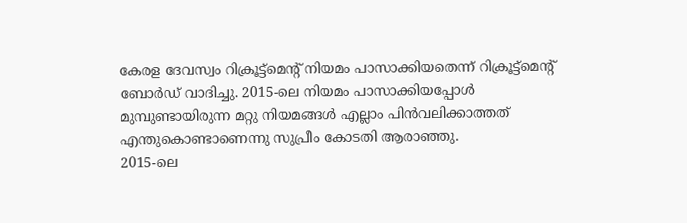കേരള ദേവസ്വം റിക്രൂട്ട്‌മെന്റ്‌ നിയമം പാസാക്കിയതെന്ന്‌ റിക്രൂട്ട്‌മെന്റ്‌ ബോര്‍ഡ്‌ വാദിച്ചു. 2015-ലെ നിയമം പാസാക്കിയപ്പോള്‍ മുമ്പുണ്ടായിരുന്ന മറ്റു നിയമങ്ങള്‍ എല്ലാം പിന്‍വലിക്കാത്തത്‌ എന്തുകൊണ്ടാണെന്നു സുപ്രീം കോടതി ആരാഞ്ഞു.
2015-ലെ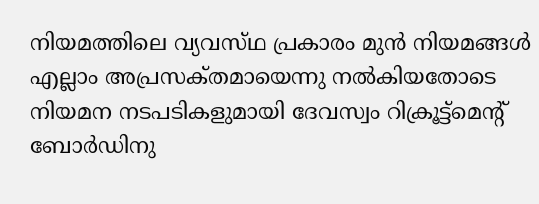നിയമത്തിലെ വ്യവസ്‌ഥ പ്രകാരം മുന്‍ നിയമങ്ങള്‍ എല്ലാം അപ്രസക്‌തമായെന്നു നല്‍കിയതോടെ നിയമന നടപടികളുമായി ദേവസ്വം റിക്രൂട്ട്‌മെന്റ്‌ ബോര്‍ഡിനു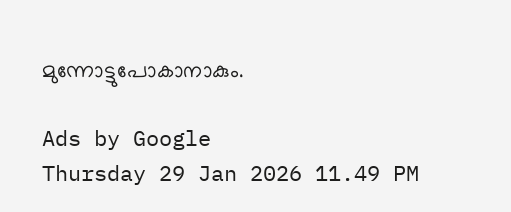മുന്നോട്ടുപോകാനാകും.

Ads by Google
Thursday 29 Jan 2026 11.49 PM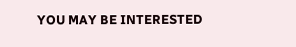YOU MAY BE INTERESTED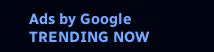Ads by Google
TRENDING NOW